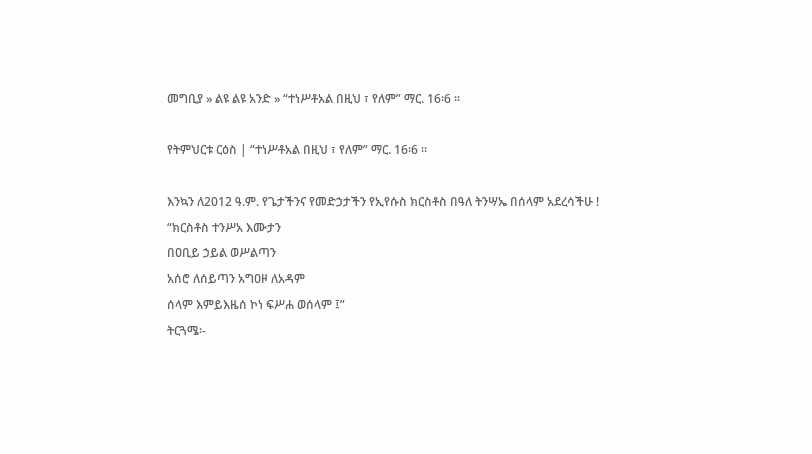መግቢያ » ልዩ ልዩ አንድ » “ተነሥቶአል በዚህ ፣ የለም” ማር. 16፡6 ።

የትምህርቱ ርዕስ | “ተነሥቶአል በዚህ ፣ የለም” ማር. 16፡6 ።

እንኳን ለ2012 ዓ.ም. የጌታችንና የመድኃታችን የኢየሱስ ክርስቶስ በዓለ ትንሣኤ በሰላም አደረሳችሁ !
“ክርስቶስ ተንሥአ እሙታን
በዐቢይ ኃይል ወሥልጣን
አሰሮ ለሰይጣን አግዐዞ ለአዳም
ሰላም እምይእዜሰ ኮነ ፍሥሐ ወሰላም ፤”
ትርጓሜ፡-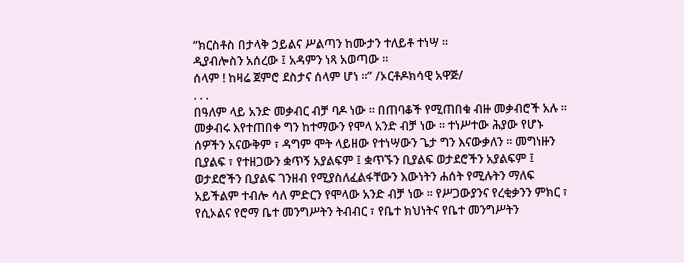“ክርስቶስ በታላቅ ኃይልና ሥልጣን ከሙታን ተለይቶ ተነሣ ።
ዲያብሎስን አሰረው ፤ አዳምን ነጻ አወጣው ።
ሰላም ! ከዛሬ ጀምሮ ደስታና ሰላም ሆነ ።” /ኦርቶዶክሳዊ አዋጅ/
. . .
በዓለም ላይ አንድ መቃብር ብቻ ባዶ ነው ። በጠባቆች የሚጠበቁ ብዙ መቃብሮች አሉ ። መቃብሩ እየተጠበቀ ግን ከተማውን የሞላ አንድ ብቻ ነው ። ተነሥተው ሕያው የሆኑ ሰዎችን አናውቅም ፣ ዳግም ሞት ላይዘው የተነሣውን ጌታ ግን እናውቃለን ። መግነዙን ቢያልፍ ፣ የተዘጋውን ቋጥኝ አያልፍም ፤ ቋጥኙን ቢያልፍ ወታደሮችን አያልፍም ፤ ወታደሮችን ቢያልፍ ገንዘብ የሚያስለፈልፋቸውን እውነትን ሐሰት የሚሉትን ማለፍ አይችልም ተብሎ ሳለ ምድርን የሞላው አንድ ብቻ ነው ። የሥጋውያንና የረቂቃንን ምክር ፣ የሲኦልና የሮማ ቤተ መንግሥትን ትብብር ፣ የቤተ ክህነትና የቤተ መንግሥትን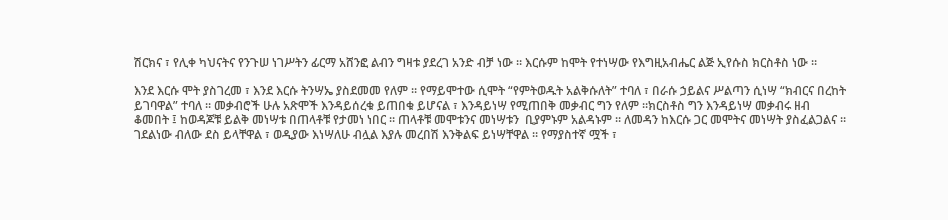ሽርክና ፣ የሊቀ ካህናትና የንጉሠ ነገሥትን ፊርማ አሸንፎ ልብን ግዛቱ ያደረገ አንድ ብቻ ነው ። እርሱም ከሞት የተነሣው የእግዚአብሔር ልጅ ኢየሱስ ክርስቶስ ነው ።

እንደ እርሱ ሞት ያስገረመ ፣ እንደ እርሱ ትንሣኤ ያስደመመ የለም ። የማይሞተው ሲሞት “የምትወዱት አልቅሱለት” ተባለ ፣ በራሱ ኃይልና ሥልጣን ሲነሣ “ክብርና በረከት ይገባዋል” ተባለ ። መቃብሮች ሁሉ አጽሞች እንዳይሰረቁ ይጠበቁ ይሆናል ፣ እንዳይነሣ የሚጠበቅ መቃብር ግን የለም ።ክርስቶስ ግን እንዳይነሣ መቃብሩ ዘብ ቆመበት ፤ ከወዳጆቹ ይልቅ መነሣቱ በጠላቶቹ የታመነ ነበር ። ጠላቶቹ መሞቱንና መነሣቱን  ቢያምኑም አልዳኑም ። ለመዳን ከእርሱ ጋር መሞትና መነሣት ያስፈልጋልና ። ገደልነው ብለው ደስ ይላቸዋል ፣ ወዲያው እነሣለሁ ብሏል እያሉ መረበሽ እንቅልፍ ይነሣቸዋል ። የማያስተኛ ሟች ፣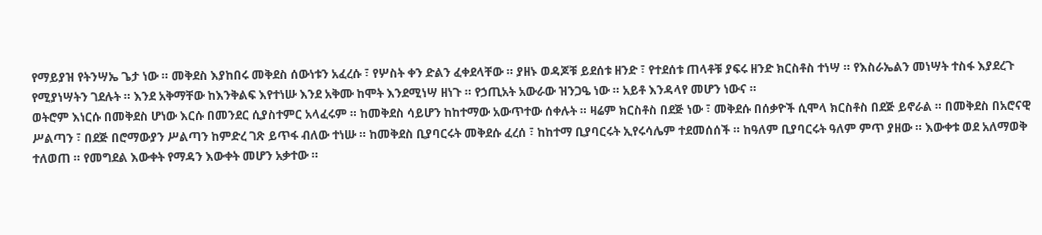የማይያዝ የትንሣኤ ጌታ ነው ። መቅደስ እያከበሩ መቅደስ ሰውነቱን አፈረሱ ፣ የሦስት ቀን ድልን ፈቀደላቸው ። ያዘኑ ወዳጆቹ ይደሰቱ ዘንድ ፣ የተደሰቱ ጠላቶቹ ያፍሩ ዘንድ ክርስቶስ ተነሣ ። የእስራኤልን መነሣት ተስፋ እያደረጉ የሚያነሣትን ገደሉት ። እንደ አቅማቸው ከእንቅልፍ እየተነሡ እንደ አቅሙ ከሞት እንደሚነሣ ዘነጉ ። የኃጢአት አውራው ዝንጋዔ ነው ። አይቶ እንዳላየ መሆን ነውና ።
ወትሮም እነርሱ በመቅደስ ሆነው እርሱ በመንደር ሲያስተምር አላፈሩም ። ከመቅደስ ሳይሆን ከከተማው አውጥተው ሰቀሉት ። ዛሬም ክርስቶስ በደጅ ነው ፣ መቅደሱ በሰቃዮች ሲሞላ ክርስቶስ በደጅ ይኖራል ። በመቅደስ በአሮናዊ ሥልጣን ፣ በደጅ በሮማውያን ሥልጣን ከምድረ ገጽ ይጥፋ ብለው ተነሡ ። ከመቅደስ ቢያባርሩት መቅደሱ ፈረሰ ፣ ከከተማ ቢያባርሩት ኢየሩሳሌም ተደመሰሰች ። ከዓለም ቢያባርሩት ዓለም ምጥ ያዘው ። እውቀቱ ወደ አለማወቅ ተለወጠ ። የመግደል እውቀት የማዳን እውቀት መሆን አቃተው ።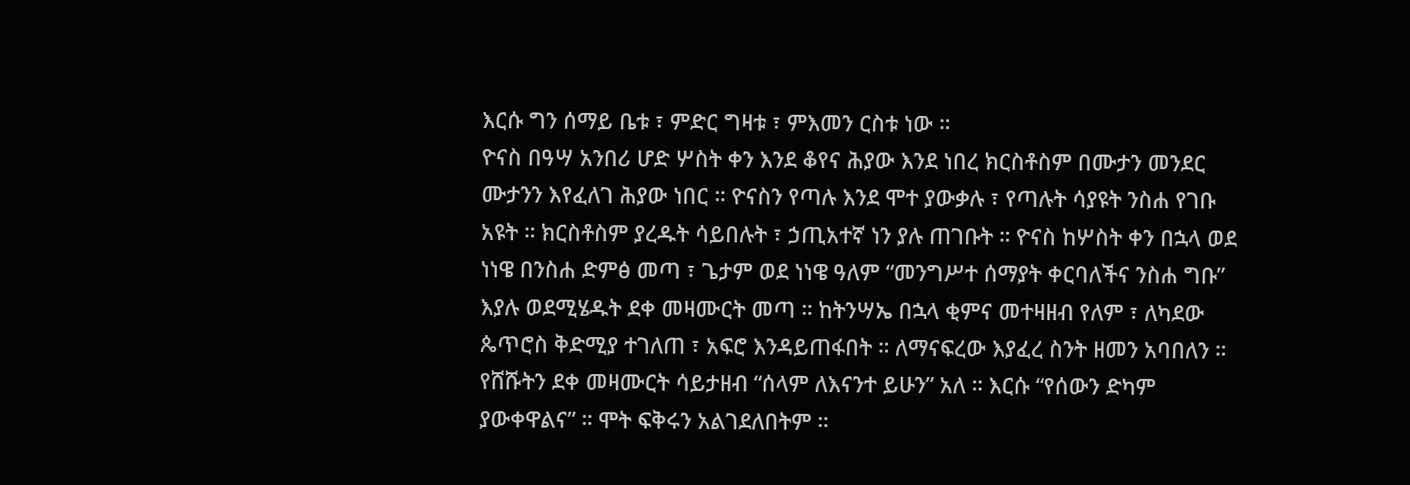እርሱ ግን ሰማይ ቤቱ ፣ ምድር ግዛቱ ፣ ምእመን ርስቱ ነው ።
ዮናስ በዓሣ አንበሪ ሆድ ሦስት ቀን እንደ ቆየና ሕያው እንደ ነበረ ክርስቶስም በሙታን መንደር ሙታንን እየፈለገ ሕያው ነበር ። ዮናስን የጣሉ እንደ ሞተ ያውቃሉ ፣ የጣሉት ሳያዩት ንስሐ የገቡ አዩት ። ክርስቶስም ያረዱት ሳይበሉት ፣ ኃጢአተኛ ነን ያሉ ጠገቡት ። ዮናስ ከሦስት ቀን በኋላ ወደ ነነዌ በንስሐ ድምፅ መጣ ፣ ጌታም ወደ ነነዌ ዓለም “መንግሥተ ሰማያት ቀርባለችና ንስሐ ግቡ” እያሉ ወደሚሄዱት ደቀ መዛሙርት መጣ ። ከትንሣኤ በኋላ ቂምና መተዛዘብ የለም ፣ ለካደው ጴጥሮስ ቅድሚያ ተገለጠ ፣ አፍሮ እንዳይጠፋበት ። ለማናፍረው እያፈረ ስንት ዘመን አባበለን ። የሸሹትን ደቀ መዛሙርት ሳይታዘብ “ሰላም ለእናንተ ይሁን” አለ ። እርሱ “የሰውን ድካም ያውቀዋልና” ። ሞት ፍቅሩን አልገደለበትም ።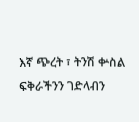እኛ ጭረት ፣ ትንሽ ቍስል ፍቅራችንን ገድላብን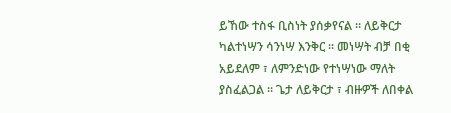ይኸው ተስፋ ቢስነት ያሰቃየናል ። ለይቅርታ ካልተነሣን ሳንነሣ እንቅር ። መነሣት ብቻ በቂ አይደለም ፣ ለምንድነው የተነሣነው ማለት ያስፈልጋል ። ጌታ ለይቅርታ ፣ ብዙዎች ለበቀል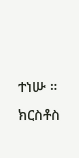ተነሡ ።
ክርስቶስ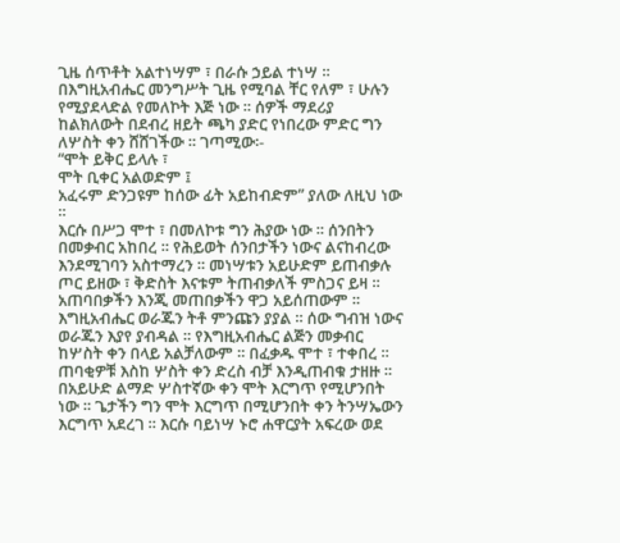ጊዜ ሰጥቶት አልተነሣም ፣ በራሱ ኃይል ተነሣ ። በእግዚአብሔር መንግሥት ጊዜ የሚባል ቸር የለም ፣ ሁሉን የሚያደላድል የመለኮት እጅ ነው ። ሰዎች ማደሪያ ከልክለውት በደብረ ዘይት ጫካ ያድር የነበረው ምድር ግን ለሦስት ቀን ሸሸገችው ። ገጣሚው፡-
“ሞት ይቅር ይላሉ ፣
ሞት ቢቀር አልወድም ፤
አፈሩም ድንጋዩም ከሰው ፊት አይከብድም” ያለው ለዚህ ነው ።
እርሱ በሥጋ ሞተ ፣ በመለኮቱ ግን ሕያው ነው ። ሰንበትን በመቃብር አከበረ ። የሕይወት ሰንበታችን ነውና ልናከብረው እንደሚገባን አስተማረን ። መነሣቱን አይሁድም ይጠብቃሉ ጦር ይዘው ፣ ቅድስት እናቱም ትጠብቃለች ምስጋና ይዛ ። አጠባበቃችን እንጂ መጠበቃችን ዋጋ አይሰጠውም ። እግዚአብሔር ወራጁን ትቶ ምንጩን ያያል ። ሰው ግብዝ ነውና ወራጁን እያየ ያብዳል ። የእግዚአብሔር ልጅን መቃብር ከሦስት ቀን በላይ አልቻለውም ። በፈቃዱ ሞተ ፣ ተቀበረ ። ጠባቂዎቹ እስከ ሦስት ቀን ድረስ ብቻ እንዲጠብቁ ታዘዙ ። በአይሁድ ልማድ ሦስተኛው ቀን ሞት እርግጥ የሚሆንበት ነው ። ጌታችን ግን ሞት እርግጥ በሚሆንበት ቀን ትንሣኤውን እርግጥ አደረገ ። እርሱ ባይነሣ ኑሮ ሐዋርያት አፍረው ወደ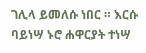ገሊላ ይመለሱ ነበር ። እርሱ ባይነሣ ኑሮ ሐዋርያት ተነሣ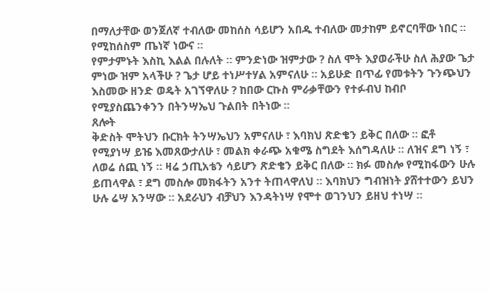በማለታቸው ወንጀለኛ ተብለው መከሰስ ሳይሆን አበዱ ተብለው መታከም ይኖርባቸው ነበር ። የሚከሰስም ጤነኛ ነውና ።
የምታምኑት እስኪ እልል በሉለት ። ምንድነው ዝምታው ? ስለ ሞት እያወራችሁ ስለ ሕያው ጌታ ምነው ዝም አላችሁ ? ጌታ ሆይ ተነሥተሃል አምናለሁ ። አይሁድ በጥፊ የመቱትን ጉንጭህን እስመው ዘንድ ወዴት አገኘዋለሁ ? ከበው ርኩስ ምራቃቸውን የተፉብህ ከብቦ የሚያስጨንቀንን በትንሣኤህ ጉልበት በትነው ።
ጸሎት
ቅድስት ሞትህን ቡርክት ትንሣኤህን አምናለሁ ፣ እባክህ ጽድቄን ይቅር በለው ። ፎቶ የሚያነሣ ይዤ እመጸውታለሁ ፣ መልክ ቀራጭ አቁሜ ስግደት እሰግዳለሁ ። ለዝና ደግ ነኝ ፣ ለወሬ ሰጪ ነኝ ። ዛሬ ኃጢአቴን ሳይሆን ጽድቄን ይቅር በለው ። ክፉ መስሎ የሚከፋውን ሁሉ ይጠላዋል ፣ ደግ መስሎ መክፋትን አንተ ትጠላዋለህ ። እባክህን ግብዝነት ያሸተተውን ይህን ሁሉ ሬሣ አንሣው ። አደራህን ብቻህን እንዳትነሣ የሞተ ወገንህን ይዘህ ተነሣ ።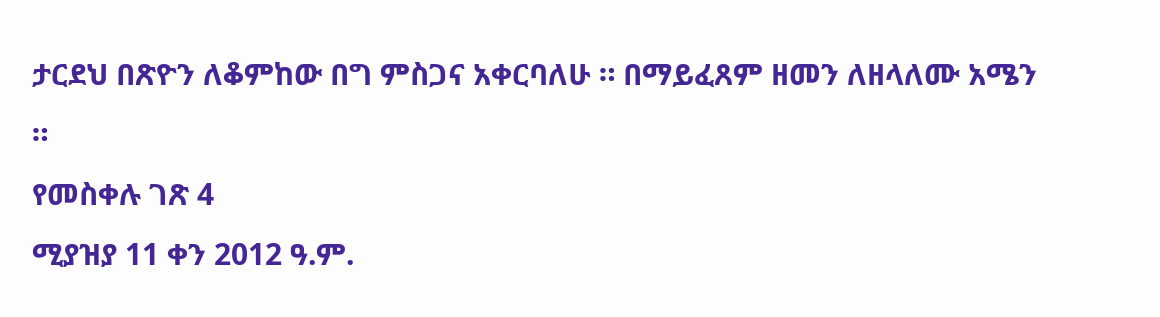ታርደህ በጽዮን ለቆምከው በግ ምስጋና አቀርባለሁ ። በማይፈጸም ዘመን ለዘላለሙ አሜን ።
የመስቀሉ ገጽ 4
ሚያዝያ 11 ቀን 2012 ዓ.ም.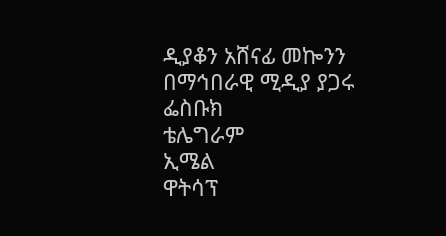ዲያቆን አሸናፊ መኰንን
በማኅበራዊ ሚዲያ ያጋሩ
ፌስቡክ
ቴሌግራም
ኢሜል
ዋትሳፕ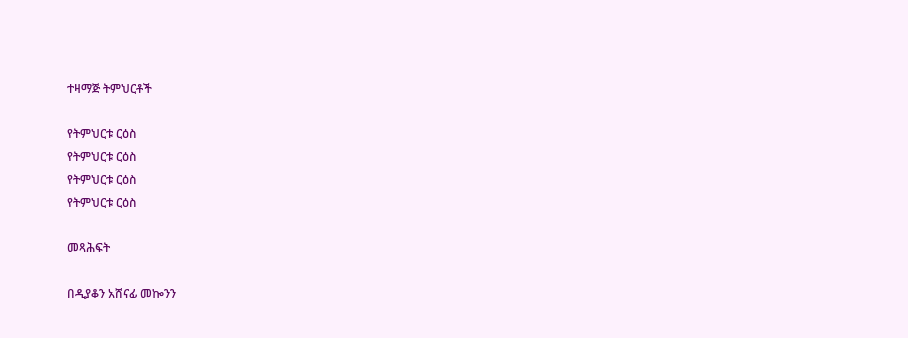ተዛማጅ ትምህርቶች

የትምህርቱ ርዕስ
የትምህርቱ ርዕስ
የትምህርቱ ርዕስ
የትምህርቱ ርዕስ

መጻሕፍት

በዲያቆን አሸናፊ መኰንን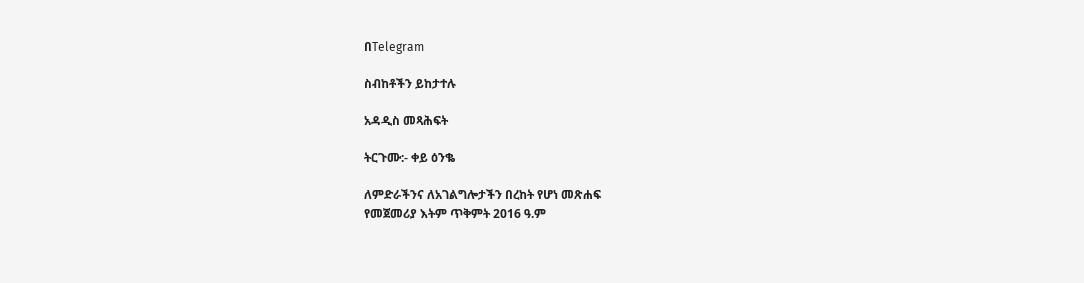በTelegram

ስብከቶችን ይከታተሉ

አዳዲስ መጻሕፍት

ትርጉሙ:- ቀይ ዕንቈ

ለምድራችንና ለአገልግሎታችን በረከት የሆነ መጽሐፍ
የመጀመሪያ እትም ጥቅምት 2016 ዓ.ም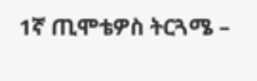1ኛ ጢሞቴዎስ ትርጓሜ –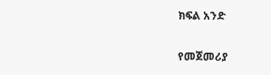ክፍል አንድ

የመጀመሪያ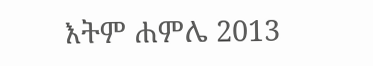እትም ሐምሌ 2013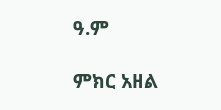ዓ.ም

ምክር አዘል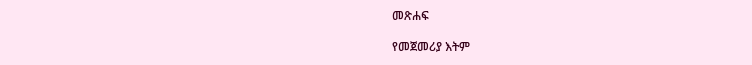መጽሐፍ

የመጀመሪያ እትም